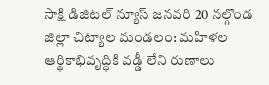సాక్షి డిజిటల్ న్యూస్ జనవరి 20 నల్గొండ జిల్లా చిట్యాల మండలం: మహిళల ఆర్థికాభివృద్ధికి వడ్డీ లేని రుణాలు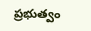ప్రభుత్వం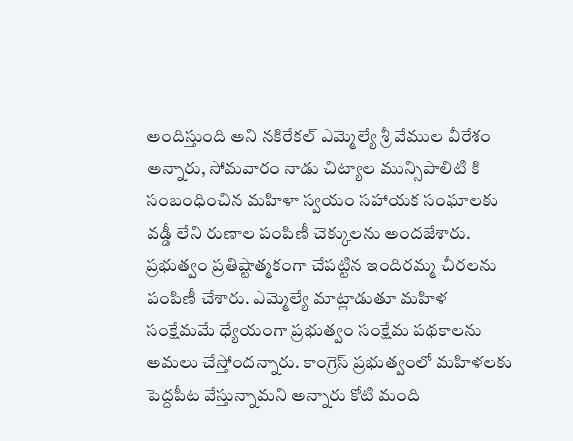అందిస్తుంది అని నకిరేకల్ ఎమ్మెల్యే శ్రీ వేముల వీరేశం అన్నారు, సోమవారం నాడు చిట్యాల మున్సిపాలిటి కి సంబంధించిన మహిళా స్వయం సహాయక సంఘాలకు వడ్డీ లేని రుణాల పంపిణీ చెక్కులను అందజేశారు. ప్రభుత్వం ప్రతిష్టాత్మకంగా చేపట్టిన ఇందిరమ్మ చీరలను పంపిణీ చేశారు. ఎమ్మెల్యే మాట్లాడుతూ మహిళ సంక్షేమమే ధ్యేయంగా ప్రభుత్వం సంక్షేమ పథకాలను అమలు చేస్తోందన్నారు. కాంగ్రెస్ ప్రభుత్వంలో మహిళలకు పెద్దపీట వేస్తున్నామని అన్నారు కోటి మంది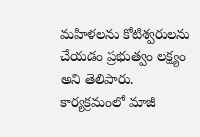మహిళలను కోటిశ్వరులను చేయడం ప్రభుత్వం లక్ష్యం అని తెలిపారు. కార్యక్రమంలో మాజీ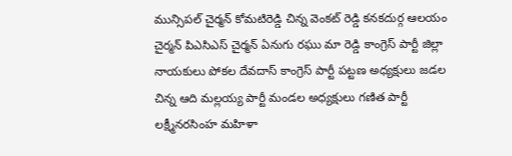మున్సిపల్ చైర్మన్ కోమటిరెడ్డి చిన్న వెంకట్ రెడ్డి కనకదుర్గ ఆలయం చైర్మన్ పిఎసిఎస్ చైర్మన్ ఏనుగు రఘు మా రెడ్డి కాంగ్రెస్ పార్టీ జిల్లా నాయకులు పోకల దేవదాస్ కాంగ్రెస్ పార్టీ పట్టణ అధ్యక్షులు జడల చిన్న ఆది మల్లయ్య పార్టీ మండల అధ్యక్షులు గణిత పార్టీ లక్ష్మీనరసింహ మహిళా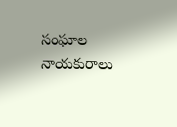సంఘాల నాయకురాలు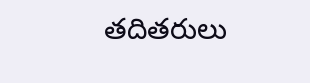తదితరులు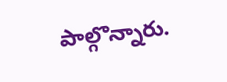పాల్గొన్నారు.